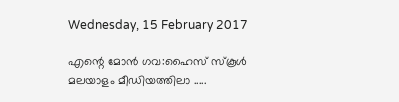Wednesday, 15 February 2017

എന്റെ മോൻ ഗവ:ഹൈസ് സ്കൂൾ മലയാളം മീഡിയത്തിലാ .....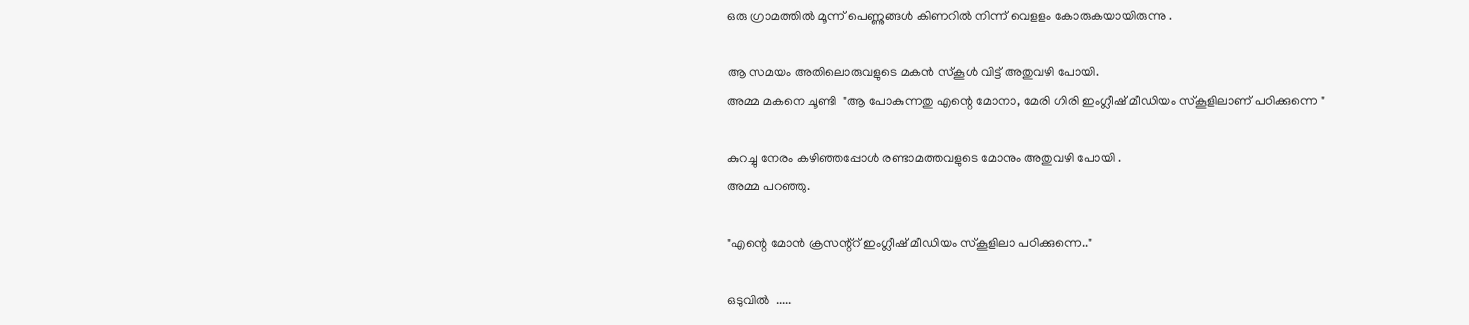ഒരു ഗ്രാമത്തിൽ മൂന്ന് പെണ്ണുങ്ങൾ കിണറിൽ നിന്ന് വെളളം കോരുകയായിരുന്നു .

ആ സമയം അതിലൊരുവളുടെ മകൻ സ്കൂൾ വിട്ട് അതുവഴി പോയി.
അമ്മ മകനെ ചൂണ്ടി  "ആ പോകുന്നതു എന്റെ മോനാ, മേരി ഗിരി ഇംഗ്ലീഷ് മീഡിയം സ്കൂളിലാണ് പഠിക്കുന്നെ "

കുറച്ചു നേരം കഴിഞ്ഞപ്പോൾ രണ്ടാമത്തവളുടെ മോനും അതുവഴി പോയി .
അമ്മ പറഞ്ഞു.

"എന്റെ മോൻ ക്രസന്റ്റ് ഇംഗ്ലീഷ് മീഡിയം സ്കൂളിലാ പഠിക്കുന്നെ.."

ഒടുവില്‍  .....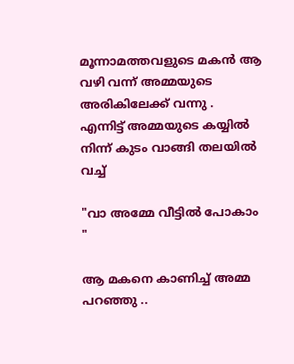മൂന്നാമത്തവളുടെ മകൻ ആ വഴി വന്ന് അമ്മയുടെ അരികിലേക്ക് വന്നു .
എന്നിട്ട് അമ്മയുടെ കയ്യില്‍ നിന്ന് കുടം വാങ്ങി തലയില്‍ വച്ച്

"വാ അമ്മേ വീട്ടിൽ പോകാം "

ആ മകനെ കാണിച്ച് അമ്മ പറഞ്ഞു ..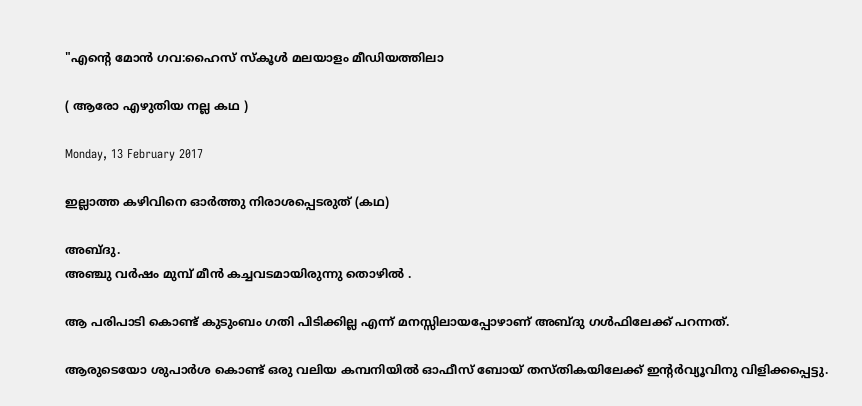"എന്റെ മോൻ ഗവ:ഹൈസ് സ്കൂൾ മലയാളം മീഡിയത്തിലാ

( ആരോ എഴുതിയ നല്ല കഥ )

Monday, 13 February 2017

ഇല്ലാത്ത കഴിവിനെ ഓര്‍ത്തു നിരാശപ്പെടരുത് (കഥ)

അബ്ദു.
അഞ്ചു വര്‍ഷം മുമ്പ് മീന്‍ കച്ചവടമായിരുന്നു തൊഴില്‍ .

ആ പരിപാടി കൊണ്ട് കുടുംബം ഗതി പിടിക്കില്ല എന്ന് മനസ്സിലായപ്പോഴാണ്‌ അബ്ദു ഗള്‍ഫിലേക്ക് പറന്നത്.

ആരുടെയോ ശുപാര്‍ശ കൊണ്ട് ഒരു വലിയ കമ്പനിയില്‍ ഓഫീസ് ബോയ് തസ്തികയിലേക്ക് ഇന്റര്‍വ്യൂവിനു വിളിക്കപ്പെട്ടു.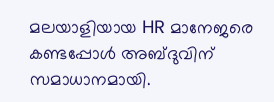മലയാളിയായ HR മാനേജരെ കണ്ടപ്പോള്‍ അബ്ദുവിന് സമാധാനമായി.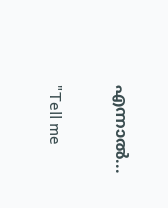എന്നാല്‍...

"Tell me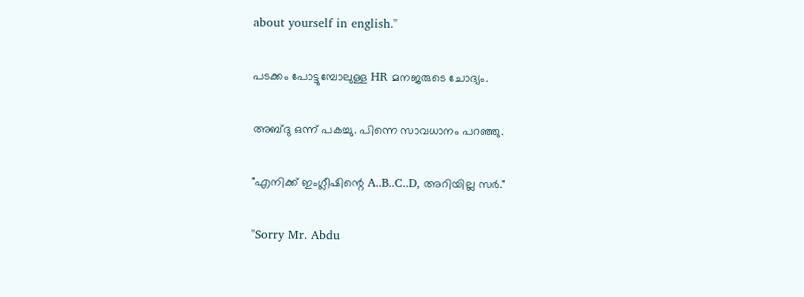about yourself in english."

പടക്കം പോട്ടുമ്പോലുള്ള HR മനജരുടെ ചോദ്യം.

അബ്ദു ഒന്ന് പകച്ചു. പിന്നെ സാവധാനം പറഞ്ഞു.

"എനിക്ക് ഇംഗ്ലീഷിന്റെ A..B..C..D, അറിയില്ല സര്‍."

"Sorry Mr. Abdu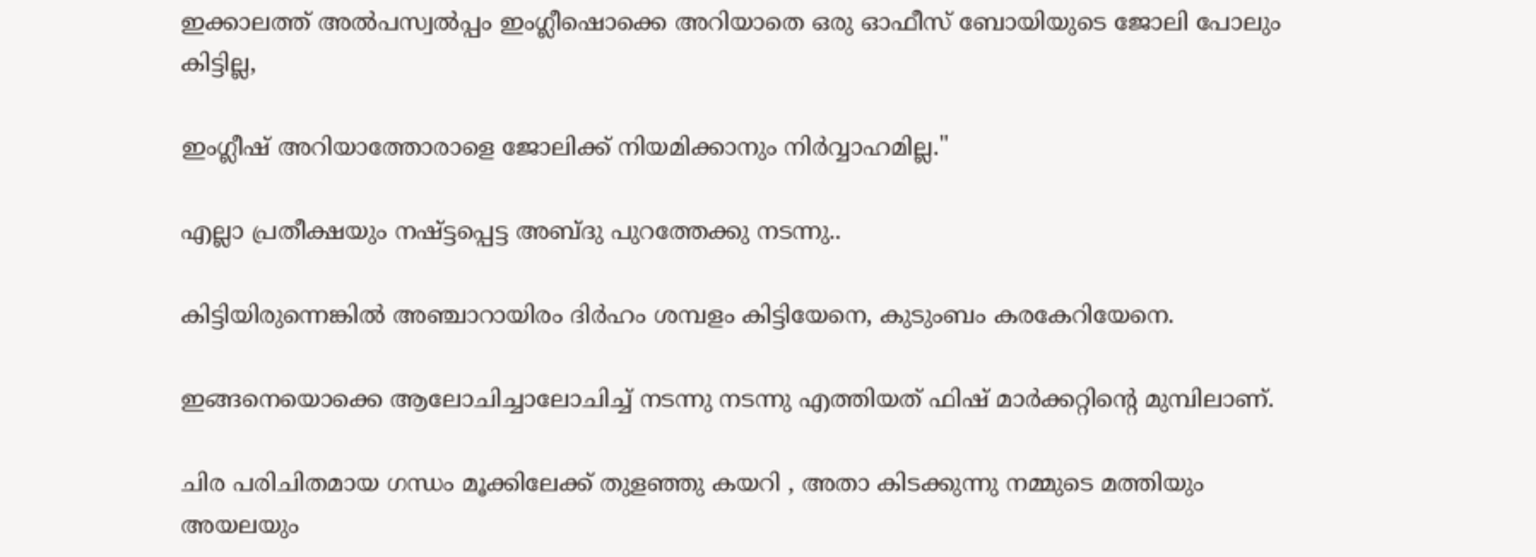ഇക്കാലത്ത് അല്‍പസ്വല്‍പ്പം ഇംഗ്ലീഷൊക്കെ അറിയാതെ ഒരു ഓഫീസ് ബോയിയുടെ ജോലി പോലും കിട്ടില്ല,

ഇംഗ്ലീഷ് അറിയാത്തോരാളെ ജോലിക്ക് നിയമിക്കാനും നിര്‍വ്വാഹമില്ല."

എല്ലാ പ്രതീക്ഷയും നഷ്ട്ടപ്പെട്ട അബ്ദു പുറത്തേക്കു നടന്നു..

കിട്ടിയിരുന്നെങ്കില്‍ അഞ്ചാറായിരം ദിര്‍ഹം ശമ്പളം കിട്ടിയേനെ, കുടുംബം കരകേറിയേനെ.

ഇങ്ങനെയൊക്കെ ആലോചിച്ചാലോചിച്ച് നടന്നു നടന്നു എത്തിയത് ഫിഷ്‌ മാര്‍ക്കറ്റിന്റെ മുമ്പിലാണ്.

ചിര പരിചിതമായ ഗന്ധം മൂക്കിലേക്ക് തുളഞ്ഞു കയറി , അതാ കിടക്കുന്നു നമ്മുടെ മത്തിയും അയലയും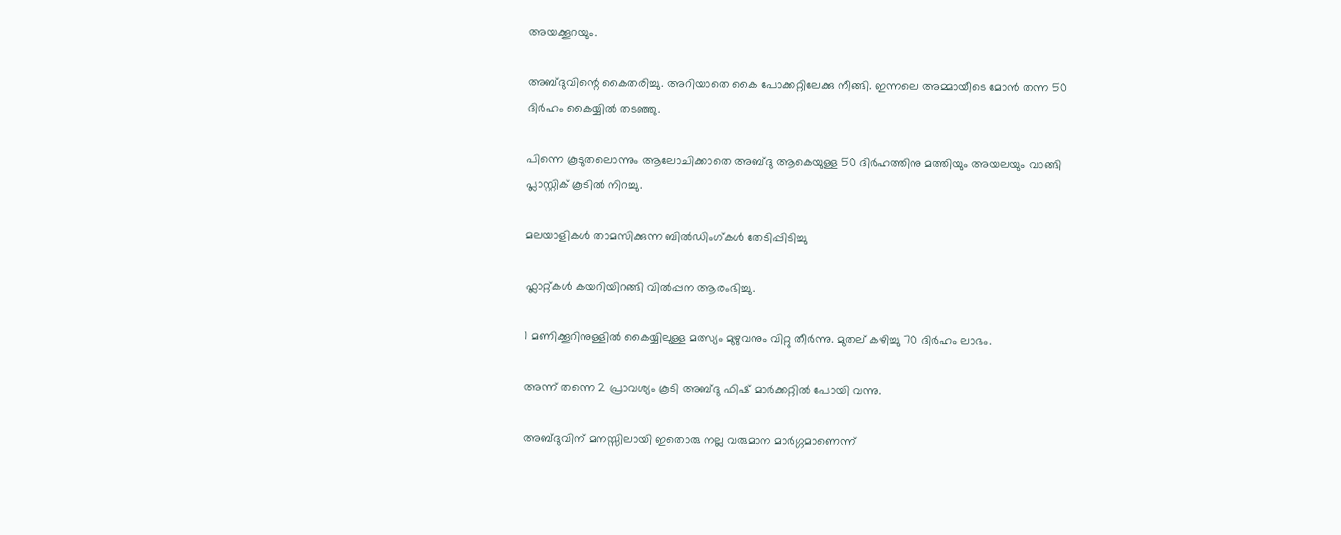അയക്കൂറയും.

അബ്ദുവിന്റെ കൈതരിച്ചു. അറിയാതെ കൈ പോക്കറ്റിലേക്കു നീങ്ങി. ഇന്നലെ അമ്മായീടെ മോന്‍ തന്ന 50 ദിര്‍ഹം കൈയ്യില്‍ തടഞ്ഞു.

പിന്നെ കൂടുതലൊന്നും ആലോചിക്കാതെ അബ്ദു ആകെയുള്ള 50 ദിര്‍ഹത്തിനു മത്തിയും അയലയും വാങ്ങി പ്ലാസ്റ്റിക്‌ കൂടില്‍ നിറച്ചു.

മലയാളികള്‍ താമസിക്കുന്ന ബില്‍ഡിംഗ്‌കള്‍ തേടിപ്പിടിച്ചു

ഫ്ലാറ്റ്കള്‍ കയറിയിറങ്ങി വില്‍പ്പന ആരംഭിച്ചു.

1 മണിക്കൂറിനുള്ളില്‍ കൈയ്യിലുള്ള മത്സ്യം മുഴുവനും വിറ്റു തീര്‍ന്നു. മുതല് കഴിച്ചു 70 ദിര്‍ഹം ലാഭം.

അന്ന് തന്നെ 2 പ്രാവശ്യം കൂടി അബ്ദു ഫിഷ്‌ മാര്‍ക്കറ്റില്‍ പോയി വന്നു.

അബ്ദുവിന് മനസ്സിലായി ഇതൊരു നല്ല വരുമാന മാര്‍ഗ്ഗമാണെന്ന്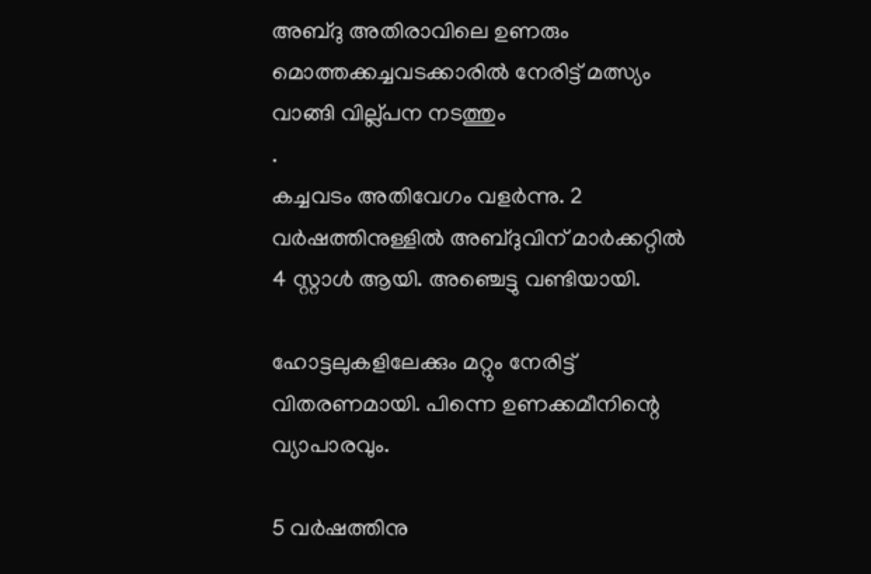അബ്ദു അതിരാവിലെ ഉണരും മൊത്തക്കച്ചവടക്കാരില്‍ നേരിട്ട് മത്സ്യം വാങ്ങി വില്ല്പന നടത്തും
.
കച്ചവടം അതിവേഗം വളര്‍ന്നു. 2 വര്‍ഷത്തിനുള്ളില്‍ അബ്ദുവിന് മാര്‍ക്കറ്റില്‍ 4 സ്റ്റാള്‍ ആയി. അഞ്ചെട്ടു വണ്ടിയായി.

ഹോട്ടലുകളിലേക്കും മറ്റും നേരിട്ട് വിതരണമായി. പിന്നെ ഉണക്കമീനിന്റെ വ്യാപാരവും.

5 വര്‍ഷത്തിനു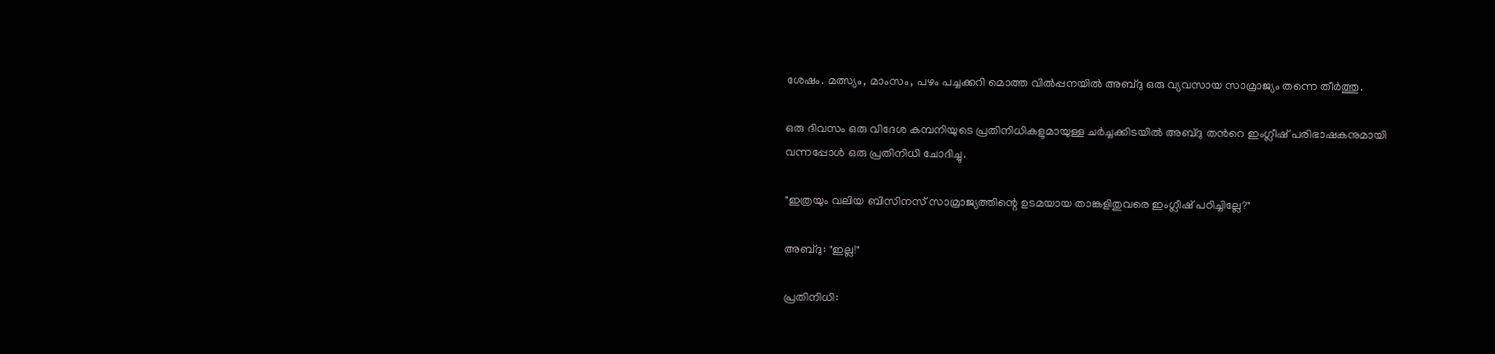ശേഷം. മത്സ്യം, മാംസം, പഴം പച്ചക്കറി മൊത്ത വില്‍പ്പനയില്‍ അബ്ദു ഒരു വ്യവസായ സാമ്രാജ്യം തന്നെ തീര്‍ത്തു.

ഒരു ദിവസം ഒരു വിദേശ കമ്പനിയുടെ പ്രതിനിധികളുമായുള്ള ചര്‍ച്ചക്കിടയില്‍ അബ്ദു തന്‍റെ ഇംഗ്ലീഷ് പരിഭാഷകനുമായി വന്നപ്പോള്‍ ഒരു പ്രതിനിധി ചോദിച്ചു.

"ഇത്രയും വലിയ ബിസിനസ്‌ സാമ്രാജ്യത്തിന്റെ ഉടമയായ താങ്കളിതുവരെ ഇംഗ്ലീഷ് പഠിച്ചില്ലേ?"

അബ്ദു: "ഇല്ല!"

പ്രതിനിധി: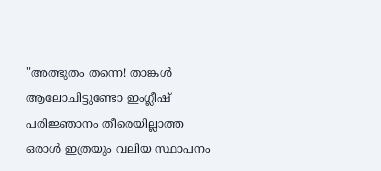"അത്ഭുതം തന്നെ! താങ്കള്‍ ആലോചിട്ടുണ്ടോ ഇംഗ്ലീഷ് പരിജ്ഞാനം തീരെയില്ലാത്ത ഒരാള്‍ ഇത്രയും വലിയ സ്ഥാപനം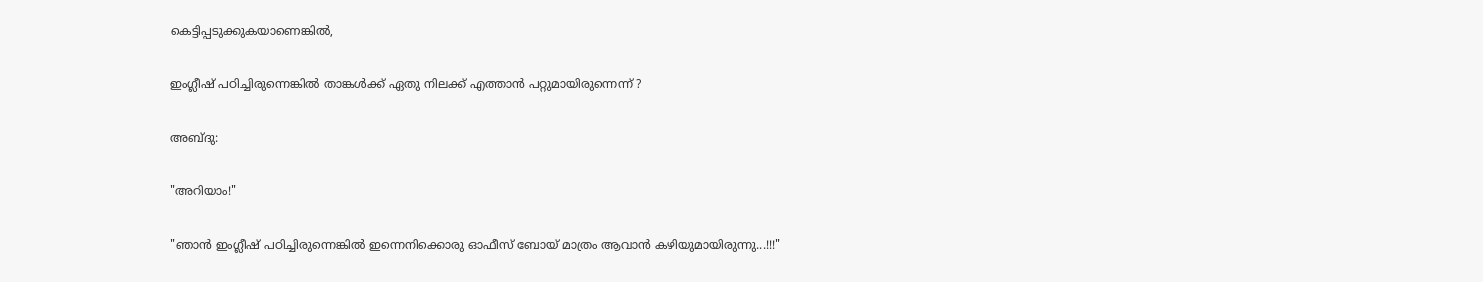കെട്ടിപ്പടുക്കുകയാണെങ്കില്‍,

ഇംഗ്ലീഷ് പഠിച്ചിരുന്നെങ്കില്‍ താങ്കള്‍ക്ക് ഏതു നിലക്ക് എത്താന്‍ പറ്റുമായിരുന്നെന്ന് ?

അബ്ദു:

"അറിയാം!"

"ഞാന്‍ ഇംഗ്ലീഷ് പഠിച്ചിരുന്നെങ്കില്‍ ഇന്നെനിക്കൊരു ഓഫീസ് ബോയ്‌ മാത്രം ആവാന്‍ കഴിയുമായിരുന്നു...!!!"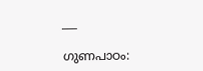___

ഗുണപാഠം: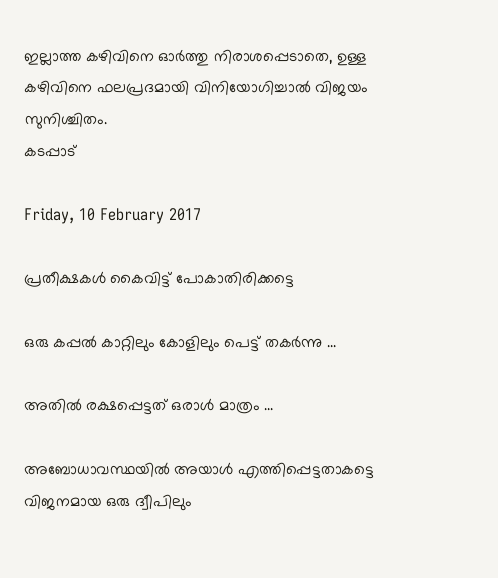ഇല്ലാത്ത കഴിവിനെ ഓര്‍ത്തു നിരാശപ്പെടാതെ, ഉള്ള കഴിവിനെ ഫലപ്രദമായി വിനിയോഗിച്ചാല്‍ വിജയം സുനിശ്ചിതം.
കടപ്പാട്

Friday, 10 February 2017

പ്രതീക്ഷകൾ കൈവിട്ട് പോകാതിരിക്കട്ടെ

ഒരു കപ്പൽ കാറ്റിലും കോളിലും പെട്ട് തകർന്നു ...

അതിൽ രക്ഷപ്പെട്ടത് ഒരാൾ മാത്രം ...

അബോധാവസ്ഥയിൽ അയാൾ എത്തിപ്പെട്ടതാകട്ടെ വിജനമായ ഒരു ദ്വീപിലും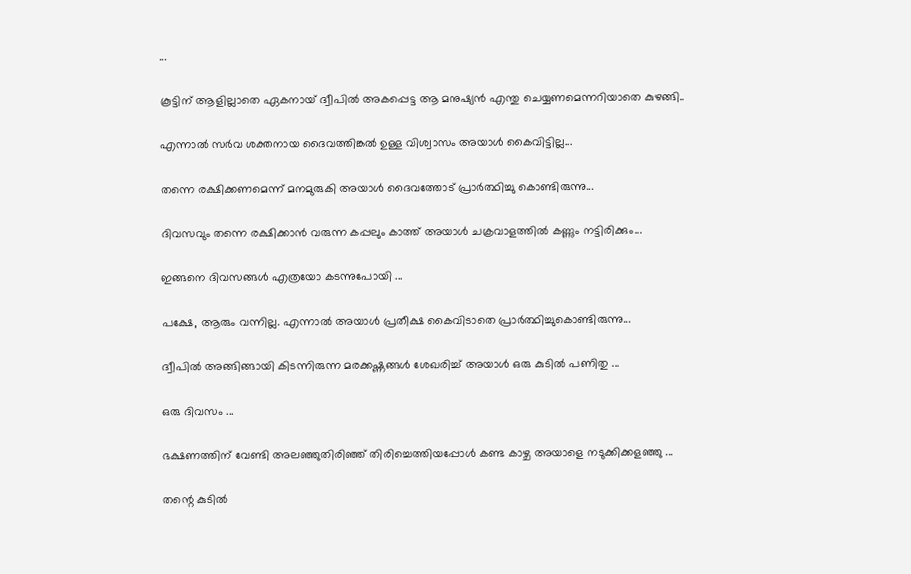...

കൂട്ടിന് ആളില്ലാതെ ഏകനായ് ദ്വീപിൽ അകപ്പെട്ട ആ മനുഷ്യൻ എന്തു ചെയ്യണമെന്നറിയാതെ കുഴങ്ങി..

എന്നാൽ സർവ ശക്തനായ ദൈവത്തിങ്കൽ ഉള്ള വിശ്വാസം അയാൾ കൈവിട്ടില്ല...

തന്നെ രക്ഷിക്കണമെന്ന് മനമുരുകി അയാൾ ദൈവത്തോട് പ്രാർത്ഥിച്ചു കൊണ്ടിരുന്നു...

ദിവസവും തന്നെ രക്ഷിക്കാൻ വരുന്ന കപ്പലും കാത്ത് അയാൾ ചക്രവാളത്തിൽ കണ്ണും നട്ടിരിക്കും...

ഇങ്ങനെ ദിവസങ്ങൾ എത്രയോ കടന്നുപോയി ...

പക്ഷേ, ആരും വന്നില്ല. എന്നാൽ അയാൾ പ്രതീക്ഷ കൈവിടാതെ പ്രാർത്ഥിച്ചുകൊണ്ടിരുന്നു...

ദ്വീപിൽ അങ്ങിങ്ങായി കിടന്നിരുന്ന മരക്കഷ്ണങ്ങൾ ശേഖരിച്ച് അയാൾ ഒരു കുടിൽ പണിതു ...

ഒരു ദിവസം ...

ഭക്ഷണത്തിന് വേണ്ടി അലഞ്ഞുതിരിഞ്ഞ് തിരിച്ചെത്തിയപ്പോൾ കണ്ട കാഴ്ച അയാളെ നടുക്കിക്കളഞ്ഞു ...

തന്റെ കുടിൽ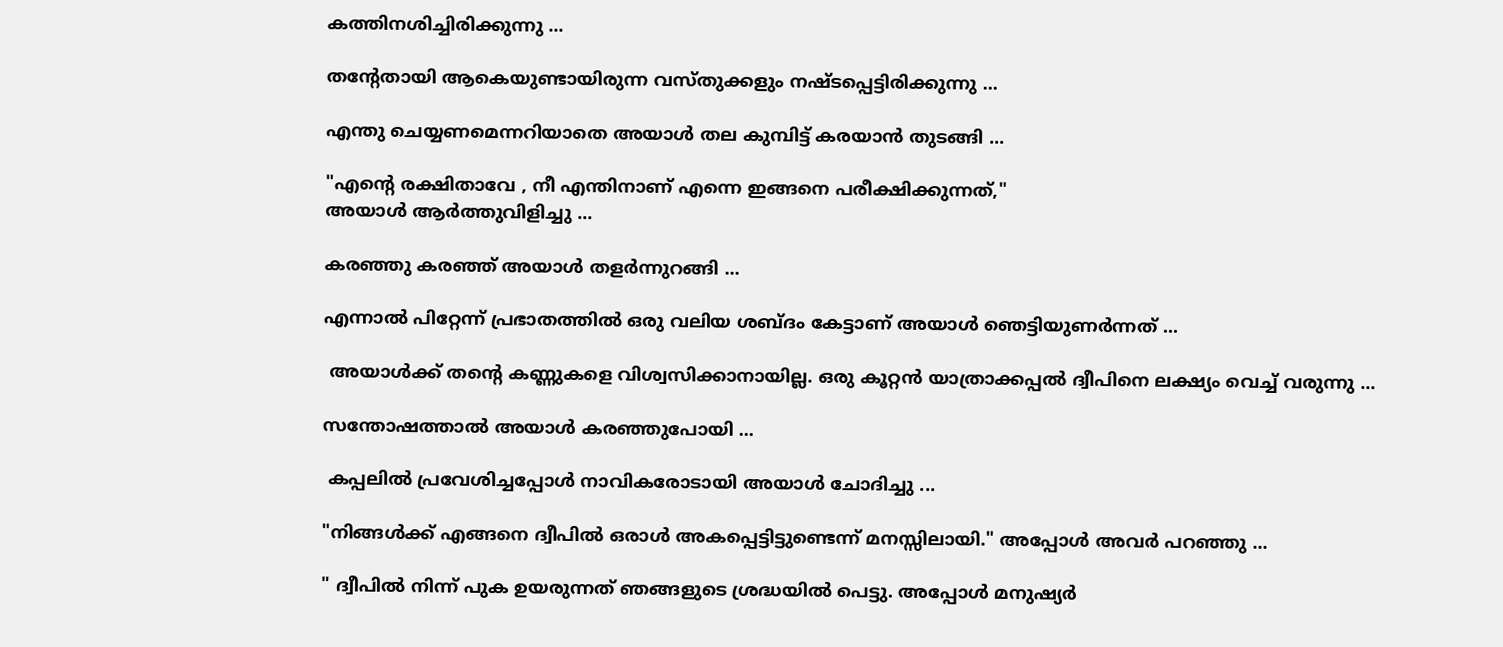കത്തിനശിച്ചിരിക്കുന്നു ...

തന്റേതായി ആകെയുണ്ടായിരുന്ന വസ്തുക്കളും നഷ്ടപ്പെട്ടിരിക്കുന്നു ...

എന്തു ചെയ്യണമെന്നറിയാതെ അയാൾ തല കുമ്പിട്ട് കരയാൻ തുടങ്ങി ...

"എന്റെ രക്ഷിതാവേ , നീ എന്തിനാണ് എന്നെ ഇങ്ങനെ പരീക്ഷിക്കുന്നത്,"
അയാൾ ആര്‍ത്തുവിളിച്ചു ...

കരഞ്ഞു കരഞ്ഞ് അയാൾ തളർന്നുറങ്ങി ...

എന്നാല്‍ പിറ്റേന്ന് പ്രഭാതത്തിൽ ഒരു വലിയ ശബ്ദം കേട്ടാണ് അയാൾ ഞെട്ടിയുണർന്നത് ...

 അയാള്‍ക്ക് തന്റെ കണ്ണുകളെ വിശ്വസിക്കാനായില്ല. ഒരു കൂറ്റൻ യാത്രാക്കപ്പൽ ദ്വീപിനെ ലക്ഷ്യം വെച്ച് വരുന്നു ...

സന്തോഷത്താൽ അയാൾ കരഞ്ഞുപോയി ...

 കപ്പലിൽ പ്രവേശിച്ചപ്പോൾ നാവികരോടായി അയാൾ ചോദിച്ചു ...

"നിങ്ങള്‍ക്ക് എങ്ങനെ ദ്വീപില്‍ ഒരാള്‍ അകപ്പെട്ടിട്ടുണ്ടെന്ന് മനസ്സിലായി." അപ്പോൾ അവർ പറഞ്ഞു ...

" ദ്വീപിൽ നിന്ന് പുക ഉയരുന്നത് ഞങ്ങളുടെ ശ്രദ്ധയിൽ പെട്ടു. അപ്പോൾ മനുഷ്യര്‍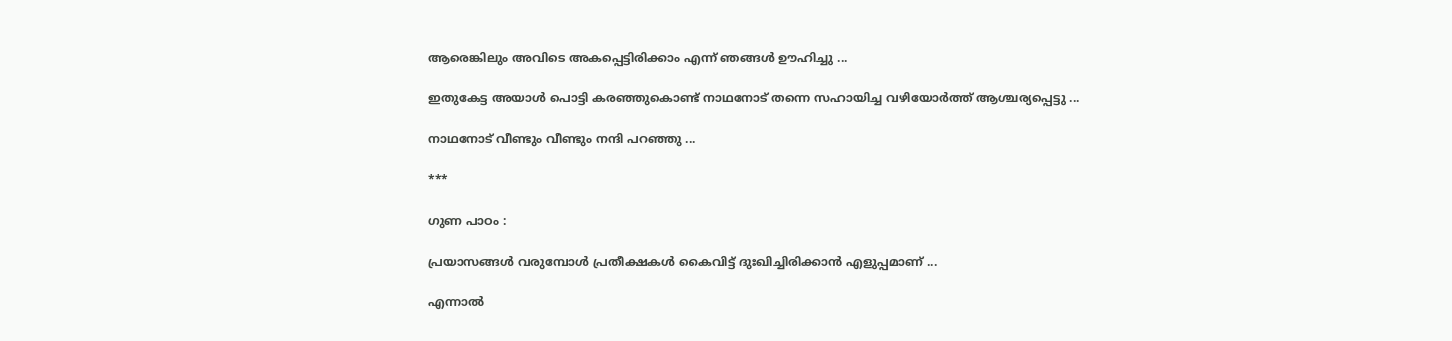ആരെങ്കിലും അവിടെ അകപ്പെട്ടിരിക്കാം എന്ന് ഞങ്ങൾ ഊഹിച്ചു ...

ഇതുകേട്ട അയാൾ പൊട്ടി കരഞ്ഞുകൊണ്ട് നാഥനോട്‌ തന്നെ സഹായിച്ച വഴിയോർത്ത് ആശ്ചര്യപ്പെട്ടു ...

നാഥനോട് വീണ്ടും വീണ്ടും നന്ദി പറഞ്ഞു ...

***

ഗുണ പാഠം :

പ്രയാസങ്ങൾ വരുമ്പോൾ പ്രതീക്ഷകൾ കൈവിട്ട് ദുഃഖിച്ചിരിക്കാൻ എളുപ്പമാണ് ...

എന്നാൽ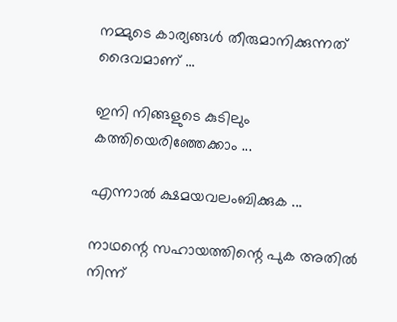നമ്മുടെ കാര്യങ്ങള്‍ തീരുമാനിക്കുന്നത് ദൈവമാണ് ...

ഇനി നിങ്ങളുടെ കുടിലും കത്തിയെരിഞ്ഞേക്കാം ...

എന്നാൽ ക്ഷമയവലംബിക്കുക ...

നാഥന്റെ സഹായത്തിന്റെ പുക അതിൽ നിന്ന്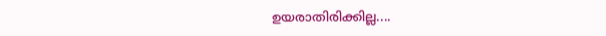ഉയരാതിരിക്കില്ല....